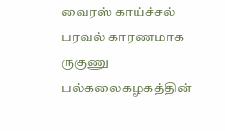வைரஸ் காய்ச்சல் பரவல் காரணமாக ருகுணு பல்கலைகழகத்தின்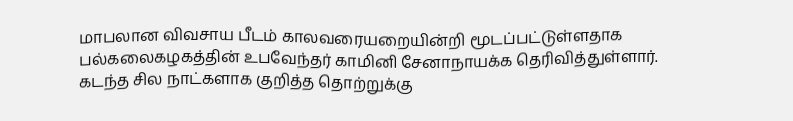மாபலான விவசாய பீடம் காலவரையறையின்றி மூடப்பட்டுள்ளதாக பல்கலைகழகத்தின் உபவேந்தர் காமினி சேனாநாயக்க தெரிவித்துள்ளார்.
கடந்த சில நாட்களாக குறித்த தொற்றுக்கு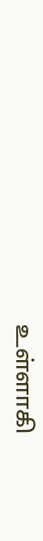உள்ளாகி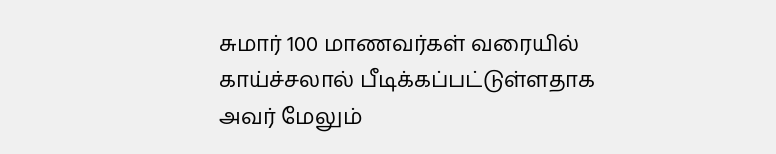சுமார் 100 மாணவர்கள் வரையில் காய்ச்சலால் பீடிக்கப்பட்டுள்ளதாக அவர் மேலும்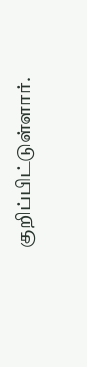குறிப்பிட்டுள்ளார்.